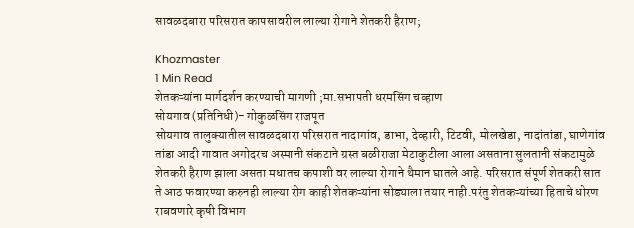सावळदबारा परिसरात कापसावरील लाल्या रोगाने शेतकरी हैराण;

Khozmaster
1 Min Read
शेतकऱ्यांना मार्गदर्शन करण्याची मागणी ;मा.सभापती धरमसिंग चव्हाण
सोयगाव (प्रतिनिधी)- गोकुळसिंग राजपूत
सोयगाव तालुक्यातील सावळदबारा परिसरात नादागांव, डाभा, देव्हारी, टिटवी, मोलखेडा, नादांतांडा, घाणेगांव तांडा आदी गावात अगोदरच अस्मानी संकटाने ग्रस्त बळीराजा मेटाकुटीला आला असताना सुलतानी संकटामुळे शेतकरी हैराण झाला असता मधातच कपाशी वर लाल्या रोगाने थैमान घातले आहे. परिसरात संपूर्ण शेतकरी सात ते आठ फवारण्या करुनही लाल्या रोग काही शेतकऱ्यांना सोड्याला तयार नाही.परंतु शेतकऱ्यांच्या हिताचे धोरण राबवणारे कृषी विभाग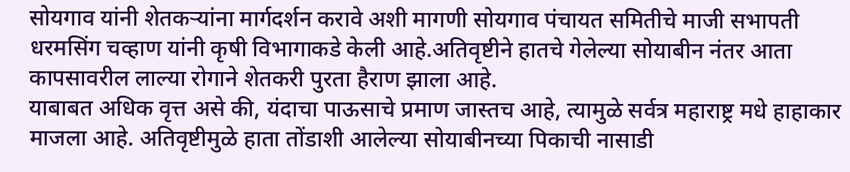सोयगाव यांनी शेतकऱ्यांना मार्गदर्शन करावे अशी मागणी सोयगाव पंचायत समितीचे माजी सभापती धरमसिंग चव्हाण यांनी कृषी विभागाकडे केली आहे.अतिवृष्टीने हातचे गेलेल्या सोयाबीन नंतर आता कापसावरील लाल्या रोगाने शेतकरी पुरता हैराण झाला आहे.
याबाबत अधिक वृत्त असे की, यंदाचा पाऊसाचे प्रमाण जास्तच आहे, त्यामुळे सर्वत्र महाराष्ट्र मधे हाहाकार माजला आहे. अतिवृष्टीमुळे हाता तोंडाशी आलेल्या सोयाबीनच्या पिकाची नासाडी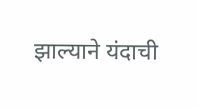झाल्याने यंदाची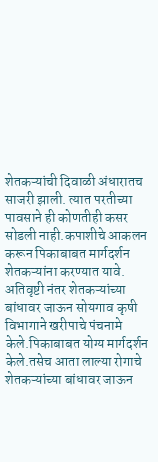शेतकऱ्यांची दिवाळी अंधारातच साजरी झाली. त्यात परतीच्या पावसाने ही कोणतीही कसर सोडली नाही.कपाशीचे आकलन करून पिकाबाबत मार्गदर्शन शेतकऱ्यांना करण्यात यावे.
अतिवृष्टी नंतर शेतकऱ्यांच्या बांधावर जाऊन सोयगाव कृषी विभागाने खरीपाचे पंचनामे केले.पिकाबाबत योग्य मार्गदर्शन केले.तसेच आता लाल्या रोगाचे शेतकऱ्यांच्या बांधावर जाऊन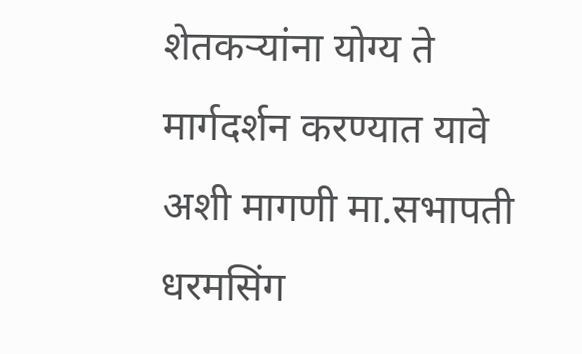शेतकऱ्यांना योग्य ते मार्गदर्शन करण्यात यावे अशी मागणी मा.सभापती धरमसिंग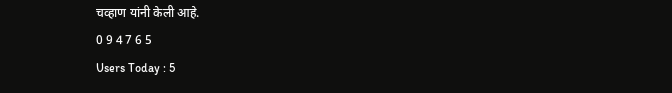चव्हाण यांनी केली आहे.
0 9 4 7 6 5
Users Today : 5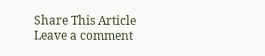Share This Article
Leave a comment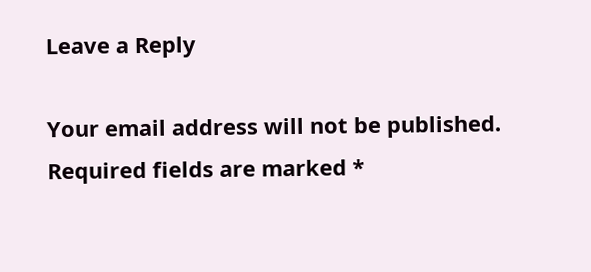Leave a Reply

Your email address will not be published. Required fields are marked *